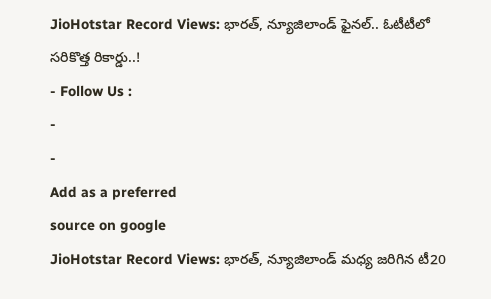JioHotstar Record Views: భారత్, న్యూజిలాండ్ ఫైనల్.. ఓటీటీలో సరికొత్త రికార్డు..!
- Follow Us :
-
-
Add as a preferred
source on google
JioHotstar Record Views: భారత్, న్యూజిలాండ్ మధ్య జరిగిన టీ20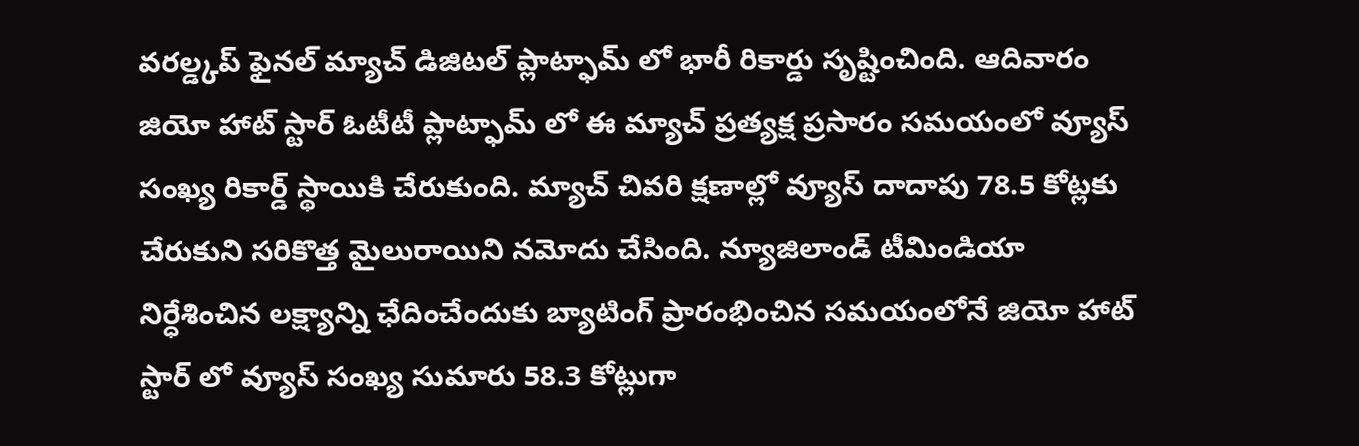వరల్డ్కప్ ఫైనల్ మ్యాచ్ డిజిటల్ ప్లాట్ఫామ్ లో భారీ రికార్డు సృష్టించింది. ఆదివారం జియో హాట్ స్టార్ ఓటీటీ ప్లాట్ఫామ్ లో ఈ మ్యాచ్ ప్రత్యక్ష ప్రసారం సమయంలో వ్యూస్ సంఖ్య రికార్డ్ స్థాయికి చేరుకుంది. మ్యాచ్ చివరి క్షణాల్లో వ్యూస్ దాదాపు 78.5 కోట్లకు చేరుకుని సరికొత్త మైలురాయిని నమోదు చేసింది. న్యూజిలాండ్ టీమిండియా నిర్ధేశించిన లక్ష్యాన్ని ఛేదించేందుకు బ్యాటింగ్ ప్రారంభించిన సమయంలోనే జియో హాట్ స్టార్ లో వ్యూస్ సంఖ్య సుమారు 58.3 కోట్లుగా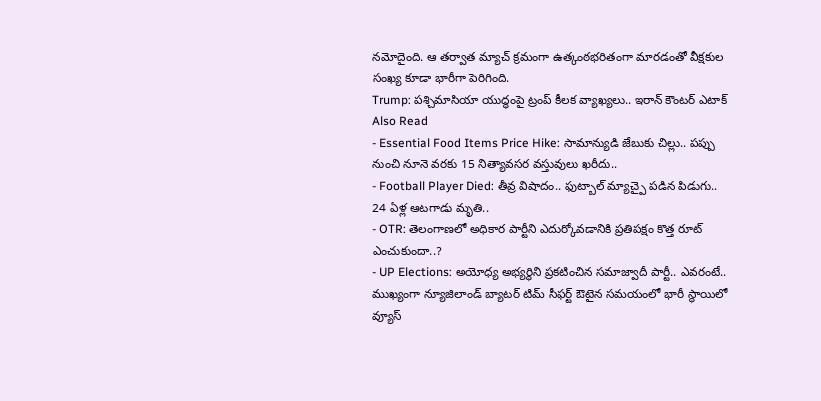నమోదైంది. ఆ తర్వాత మ్యాచ్ క్రమంగా ఉత్కంఠభరితంగా మారడంతో వీక్షకుల సంఖ్య కూడా భారీగా పెరిగింది.
Trump: పశ్చిమాసియా యుద్ధంపై ట్రంప్ కీలక వ్యాఖ్యలు.. ఇరాన్ కౌంటర్ ఎటాక్
Also Read
- Essential Food Items Price Hike: సామాన్యుడి జేబుకు చిల్లు.. పప్పు నుంచి నూనె వరకు 15 నిత్యావసర వస్తువులు ఖరీదు..
- Football Player Died: తీవ్ర విషాదం.. ఫుట్బాల్ మ్యాచ్పై పడిన పిడుగు.. 24 ఏళ్ల ఆటగాడు మృతి..
- OTR: తెలంగాణలో అధికార పార్టీని ఎదుర్కోవడానికి ప్రతిపక్షం కొత్త రూట్ ఎంచుకుందా..?
- UP Elections: అయోధ్య అభ్యర్థిని ప్రకటించిన సమాజ్వాదీ పార్టీ.. ఎవరంటే..
ముఖ్యంగా న్యూజిలాండ్ బ్యాటర్ టిమ్ సీఫర్ట్ ఔటైన సమయంలో భారీ స్థాయిలో వ్యూస్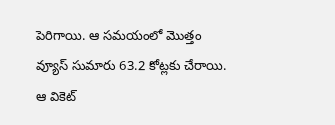పెరిగాయి. ఆ సమయంలో మొత్తం వ్యూస్ సుమారు 63.2 కోట్లకు చేరాయి. ఆ వికెట్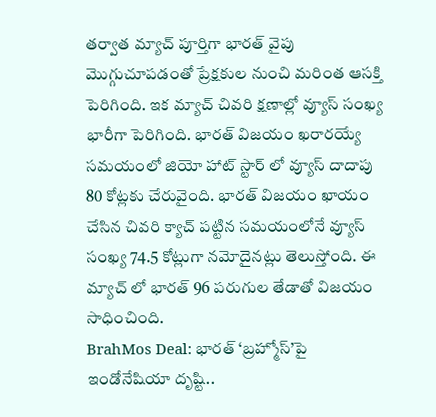తర్వాత మ్యాచ్ పూర్తిగా భారత్ వైపు మొగ్గుచూపడంతో ప్రేక్షకుల నుంచి మరింత ఆసక్తి పెరిగింది. ఇక మ్యాచ్ చివరి క్షణాల్లో వ్యూస్ సంఖ్య భారీగా పెరిగింది. భారత్ విజయం ఖరారయ్యే సమయంలో జియో హాట్ స్టార్ లో వ్యూస్ దాదాపు 80 కోట్లకు చేరువైంది. భారత్ విజయం ఖాయం చేసిన చివరి క్యాచ్ పట్టిన సమయంలోనే వ్యూస్ సంఖ్య 74.5 కోట్లుగా నమోదైనట్లు తెలుస్తోంది. ఈ మ్యాచ్ లో భారత్ 96 పరుగుల తేడాతో విజయం సాధించింది.
BrahMos Deal: భారత్ ‘బ్రహ్మోస్’పై ఇండోనేషియా దృష్టి..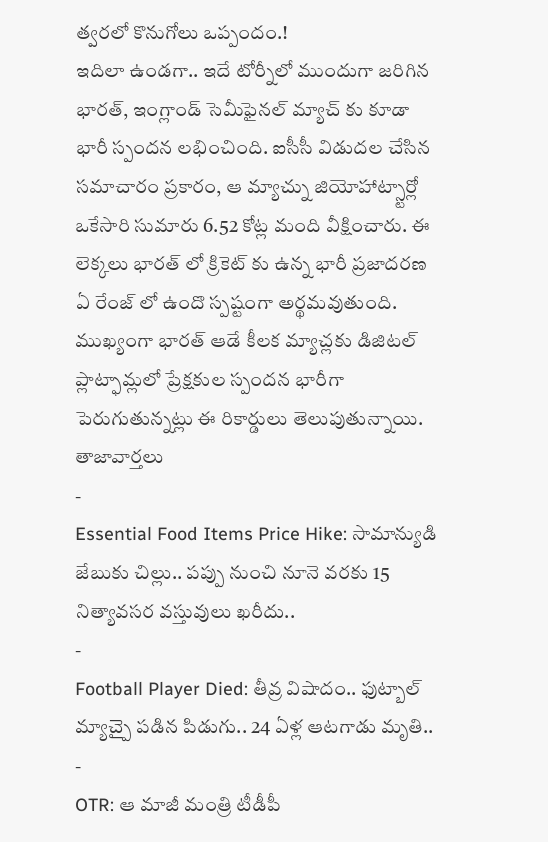త్వరలో కొనుగోలు ఒప్పందం.!
ఇదిలా ఉండగా.. ఇదే టోర్నీలో ముందుగా జరిగిన భారత్, ఇంగ్లాండ్ సెమీఫైనల్ మ్యాచ్ కు కూడా భారీ స్పందన లభించింది. ఐసీసీ విడుదల చేసిన సమాచారం ప్రకారం, ఆ మ్యాచ్ను జియోహాట్స్టార్లో ఒకేసారి సుమారు 6.52 కోట్ల మంది వీక్షించారు. ఈ లెక్కలు భారత్ లో క్రికెట్ కు ఉన్న భారీ ప్రజాదరణ ఏ రేంజ్ లో ఉందొ స్పష్టంగా అర్థమవుతుంది. ముఖ్యంగా భారత్ ఆడే కీలక మ్యాచ్లకు డిజిటల్ ప్లాట్ఫామ్లలో ప్రేక్షకుల స్పందన భారీగా పెరుగుతున్నట్లు ఈ రికార్డులు తెలుపుతున్నాయి.
తాజావార్తలు
-
Essential Food Items Price Hike: సామాన్యుడి జేబుకు చిల్లు.. పప్పు నుంచి నూనె వరకు 15 నిత్యావసర వస్తువులు ఖరీదు..
-
Football Player Died: తీవ్ర విషాదం.. ఫుట్బాల్ మ్యాచ్పై పడిన పిడుగు.. 24 ఏళ్ల ఆటగాడు మృతి..
-
OTR: ఆ మాజీ మంత్రి టీడీపీ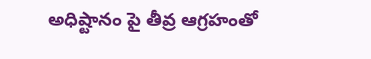అధిష్టానం పై తీవ్ర ఆగ్రహంతో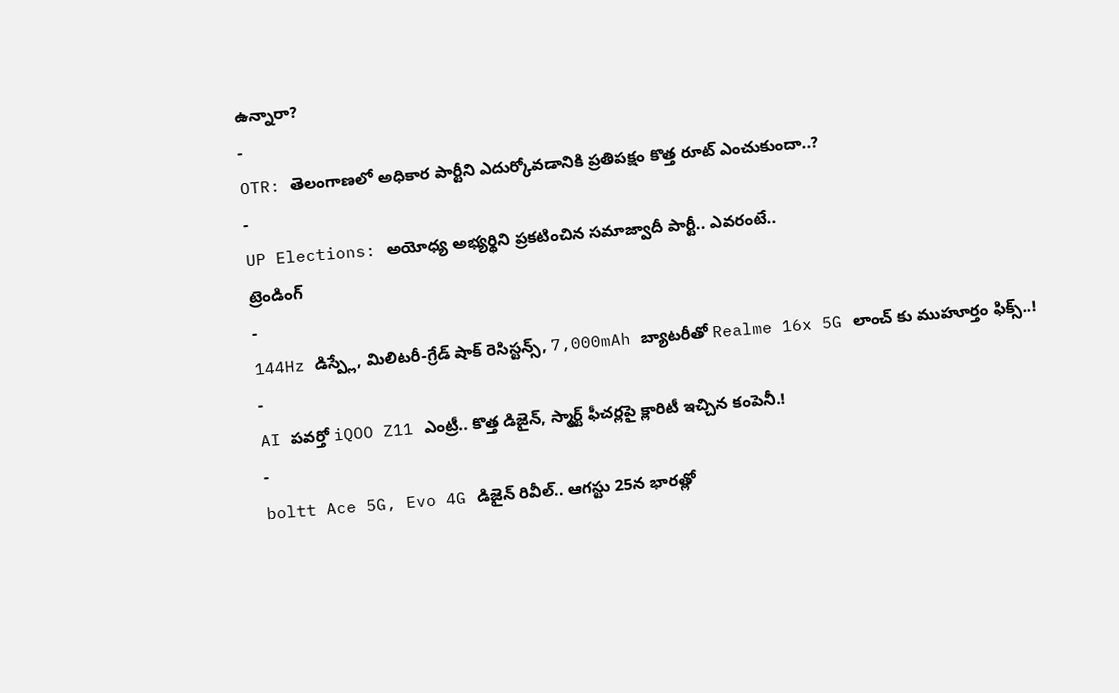ఉన్నారా?
-
OTR: తెలంగాణలో అధికార పార్టీని ఎదుర్కోవడానికి ప్రతిపక్షం కొత్త రూట్ ఎంచుకుందా..?
-
UP Elections: అయోధ్య అభ్యర్థిని ప్రకటించిన సమాజ్వాదీ పార్టీ.. ఎవరంటే..
ట్రెండింగ్
-
144Hz డిస్ప్లే, మిలిటరీ-గ్రేడ్ షాక్ రెసిస్టన్స్, 7,000mAh బ్యాటరీతో Realme 16x 5G లాంచ్ కు ముహూర్తం ఫిక్స్..!
-
AI పవర్తో iQOO Z11 ఎంట్రీ.. కొత్త డిజైన్, స్మార్ట్ ఫీచర్లపై క్లారిటీ ఇచ్చిన కంపెనీ.!
-
boltt Ace 5G, Evo 4G డిజైన్ రివీల్.. ఆగస్టు 25న భారత్లో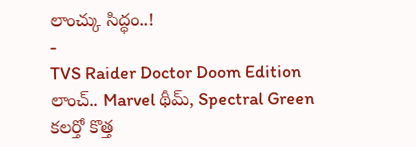లాంచ్కు సిద్ధం..!
-
TVS Raider Doctor Doom Edition లాంచ్.. Marvel థీమ్, Spectral Green కలర్తో కొత్త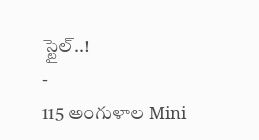స్టైల్..!
-
115 అంగుళాల Mini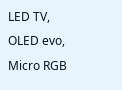LED TV, OLED evo, Micro RGB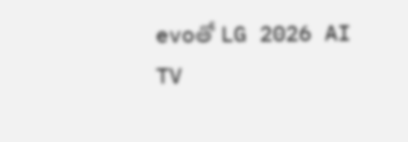evoతో LG 2026 AI TV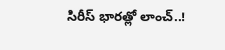సిరీస్ భారత్లో లాంచ్..!